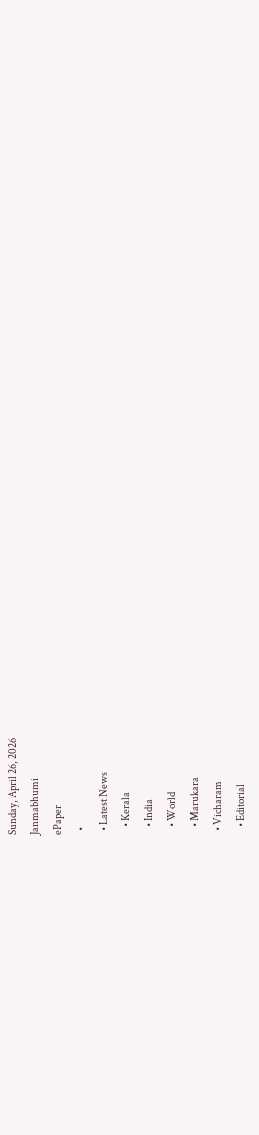Sunday, April 26, 2026
Janmabhumi
ePaper
  •
  • Latest News
    • Kerala
    • India
    • World
    • Marukara
  • Vicharam
    • Editorial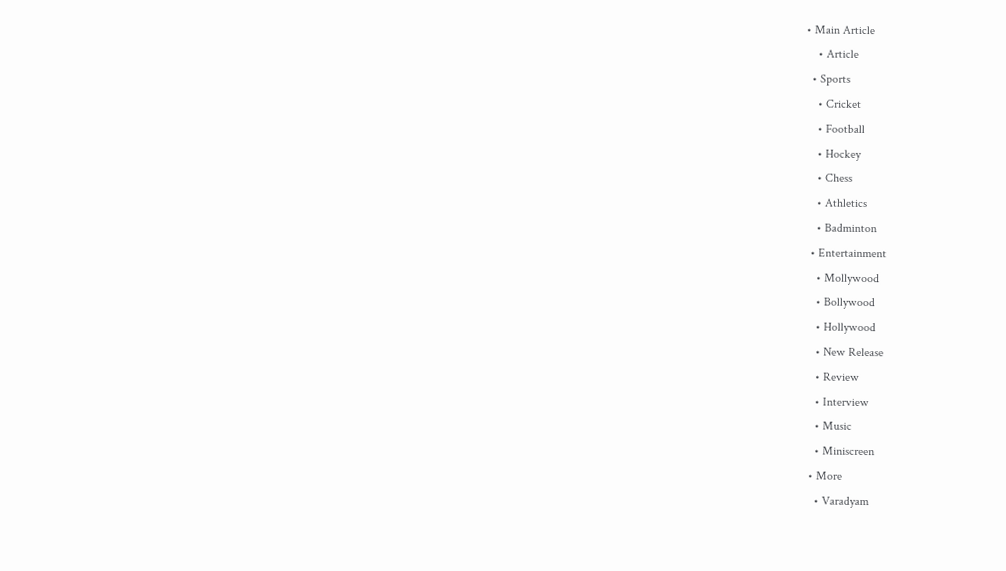• Main Article
    • Article
  • Sports
    • Cricket
    • Football
    • Hockey
    • Chess
    • Athletics
    • Badminton
  • Entertainment
    • Mollywood
    • Bollywood
    • Hollywood
    • New Release
    • Review
    • Interview
    • Music
    • Miniscreen
  • More
    • Varadyam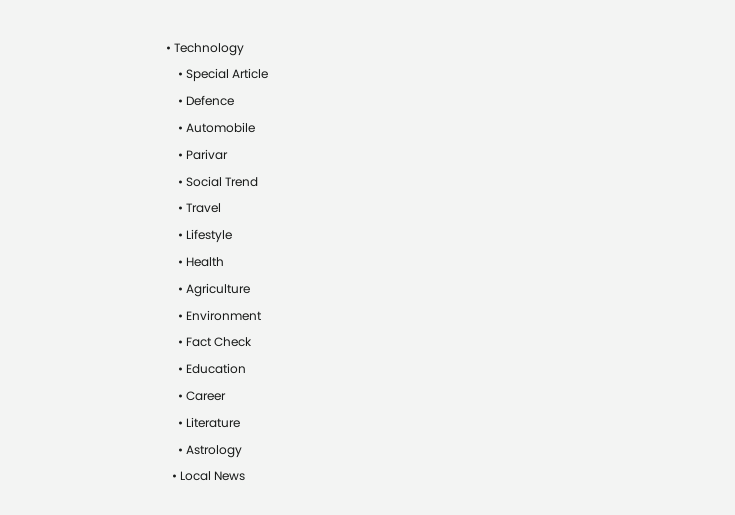• Technology
    • Special Article
    • Defence
    • Automobile
    • Parivar
    • Social Trend
    • Travel
    • Lifestyle
    • Health
    • Agriculture
    • Environment
    • Fact Check
    • Education
    • Career
    • Literature
    • Astrology
  • Local News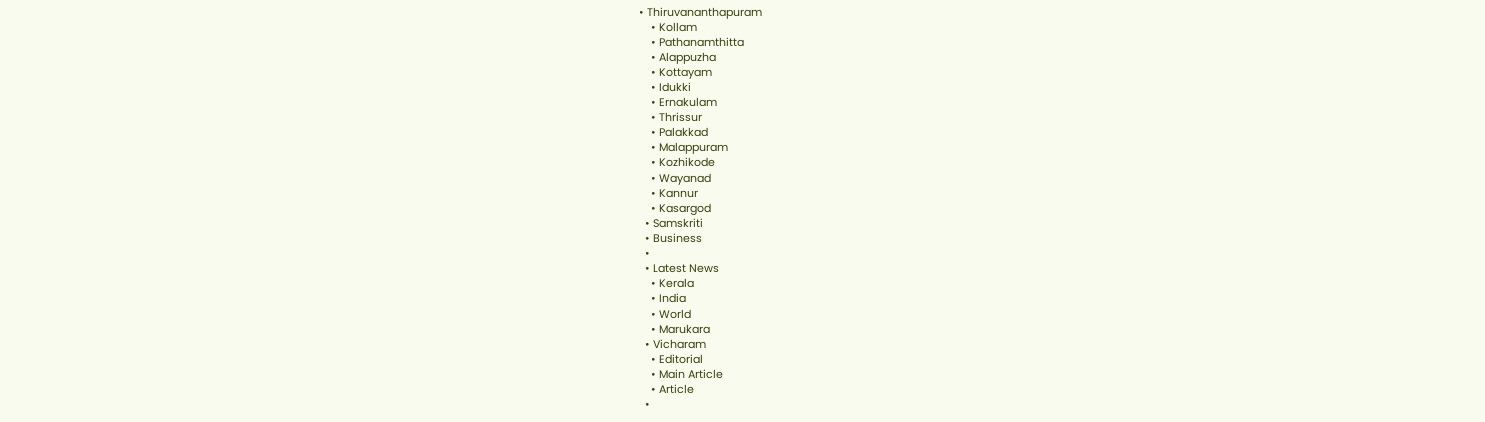• Thiruvananthapuram
    • Kollam
    • Pathanamthitta
    • Alappuzha
    • Kottayam
    • Idukki
    • Ernakulam
    • Thrissur
    • Palakkad
    • Malappuram
    • Kozhikode
    • Wayanad
    • Kannur
    • Kasargod
  • Samskriti
  • Business
  •
  • Latest News
    • Kerala
    • India
    • World
    • Marukara
  • Vicharam
    • Editorial
    • Main Article
    • Article
  •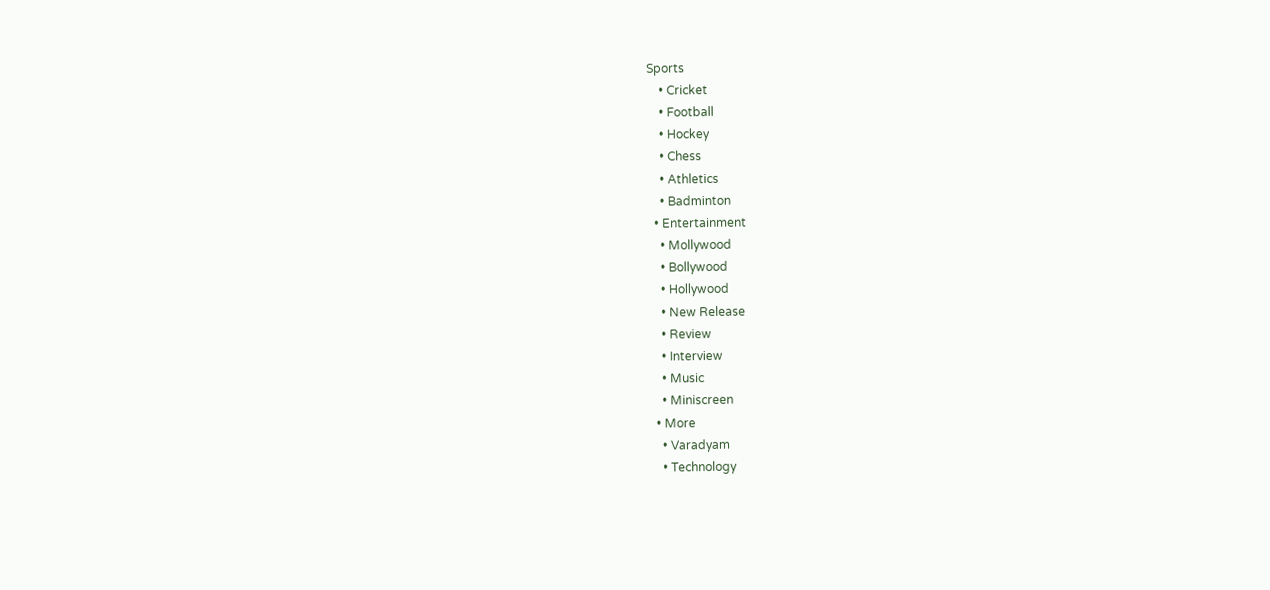Sports
    • Cricket
    • Football
    • Hockey
    • Chess
    • Athletics
    • Badminton
  • Entertainment
    • Mollywood
    • Bollywood
    • Hollywood
    • New Release
    • Review
    • Interview
    • Music
    • Miniscreen
  • More
    • Varadyam
    • Technology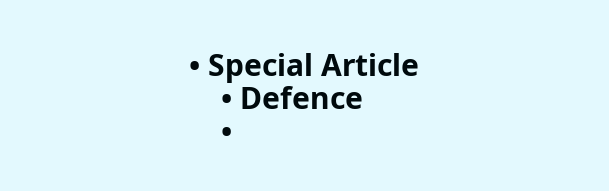• Special Article
    • Defence
    •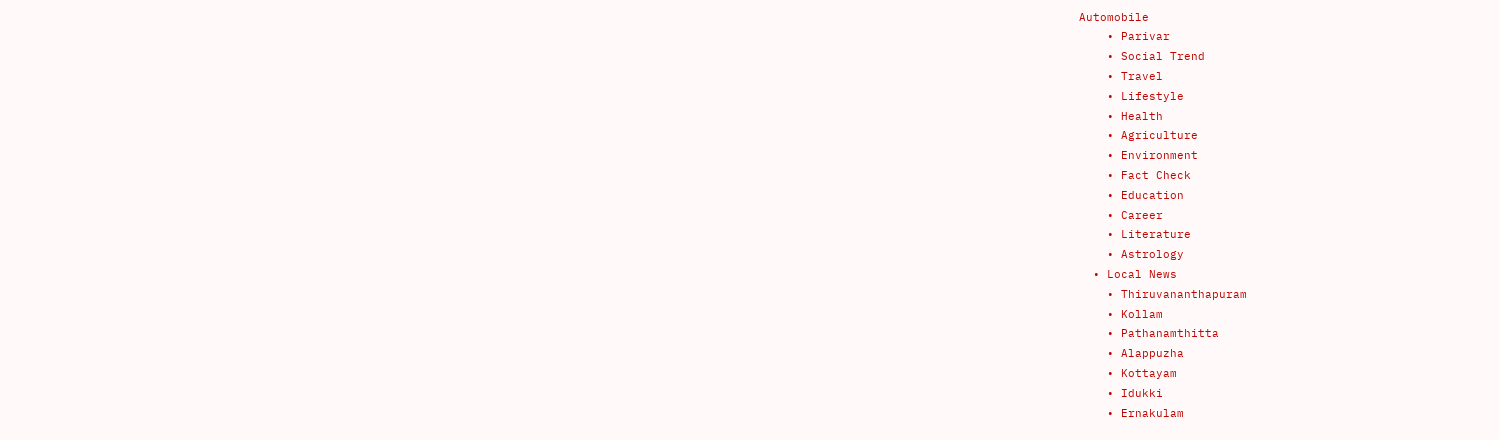Automobile
    • Parivar
    • Social Trend
    • Travel
    • Lifestyle
    • Health
    • Agriculture
    • Environment
    • Fact Check
    • Education
    • Career
    • Literature
    • Astrology
  • Local News
    • Thiruvananthapuram
    • Kollam
    • Pathanamthitta
    • Alappuzha
    • Kottayam
    • Idukki
    • Ernakulam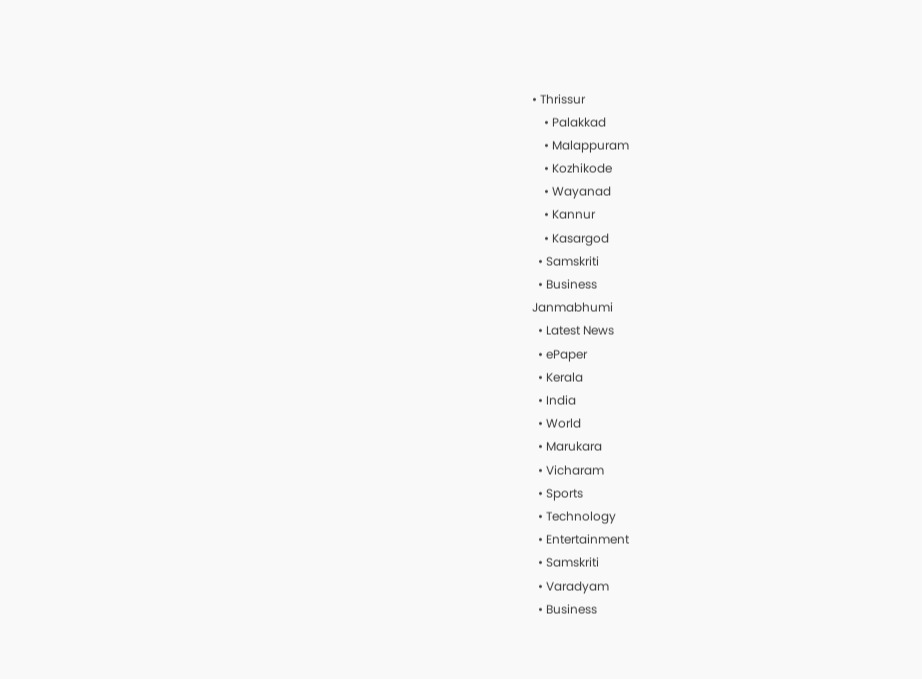• Thrissur
    • Palakkad
    • Malappuram
    • Kozhikode
    • Wayanad
    • Kannur
    • Kasargod
  • Samskriti
  • Business
Janmabhumi
  • Latest News
  • ePaper
  • Kerala
  • India
  • World
  • Marukara
  • Vicharam
  • Sports
  • Technology
  • Entertainment
  • Samskriti
  • Varadyam
  • Business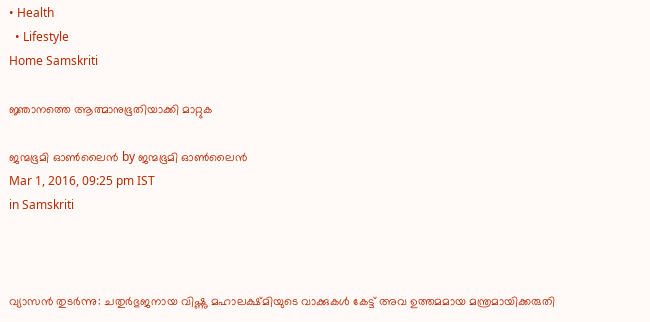• Health
  • Lifestyle
Home Samskriti

ജ്ഞാനത്തെ ആത്മാനുഭൂതിയാക്കി മാറ്റുക

ജന്മഭൂമി ഓണ്‍ലൈന്‍ by ജന്മഭൂമി ഓണ്‍ലൈന്‍
Mar 1, 2016, 09:25 pm IST
in Samskriti



വ്യാസന്‍ തുടര്‍ന്നു: ചതുര്‍ഭുജനായ വിഷ്ണു മഹാലക്ഷ്മിയുടെ വാക്കുകള്‍ കേട്ട് അവ ഉത്തമമായ മന്ത്രമായിക്കരുതി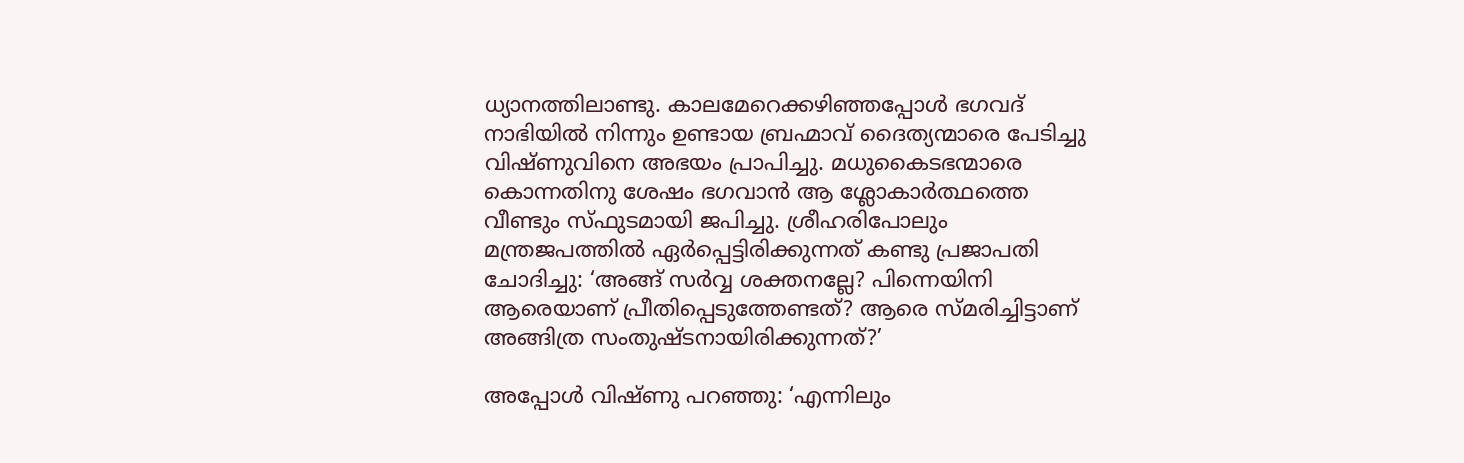ധ്യാനത്തിലാണ്ടു. കാലമേറെക്കഴിഞ്ഞപ്പോള്‍ ഭഗവദ് നാഭിയില്‍ നിന്നും ഉണ്ടായ ബ്രഹ്മാവ് ദൈത്യന്മാരെ പേടിച്ചു വിഷ്ണുവിനെ അഭയം പ്രാപിച്ചു. മധുകൈടഭന്മാരെ കൊന്നതിനു ശേഷം ഭഗവാന്‍ ആ ശ്ലോകാര്‍ത്ഥത്തെ വീണ്ടും സ്ഫുടമായി ജപിച്ചു. ശ്രീഹരിപോലും മന്ത്രജപത്തില്‍ ഏര്‍പ്പെട്ടിരിക്കുന്നത് കണ്ടു പ്രജാപതി ചോദിച്ചു: ‘അങ്ങ് സര്‍വ്വ ശക്തനല്ലേ? പിന്നെയിനി ആരെയാണ് പ്രീതിപ്പെടുത്തേണ്ടത്? ആരെ സ്മരിച്ചിട്ടാണ് അങ്ങിത്ര സംതുഷ്ടനായിരിക്കുന്നത്?’

അപ്പോള്‍ വിഷ്ണു പറഞ്ഞു: ‘എന്നിലും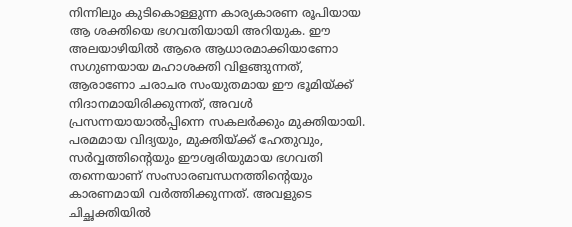നിന്നിലും കുടികൊള്ളുന്ന കാര്യകാരണ രൂപിയായ ആ ശക്തിയെ ഭഗവതിയായി അറിയുക. ഈ അലയാഴിയില്‍ ആരെ ആധാരമാക്കിയാണോ സഗുണയായ മഹാശക്തി വിളങ്ങുന്നത്, ആരാണോ ചരാചര സംയുതമായ ഈ ഭൂമിയ്‌ക്ക് നിദാനമായിരിക്കുന്നത്, അവള്‍ പ്രസന്നയായാല്‍പ്പിന്നെ സകലര്‍ക്കും മുക്തിയായി. പരമമായ വിദ്യയും, മുക്തിയ്‌ക്ക് ഹേതുവും, സര്‍വ്വത്തിന്റെയും ഈശ്വരിയുമായ ഭഗവതി തന്നെയാണ് സംസാരബന്ധനത്തിന്റെയും കാരണമായി വര്‍ത്തിക്കുന്നത്. അവളുടെ ചിച്ഛക്തിയില്‍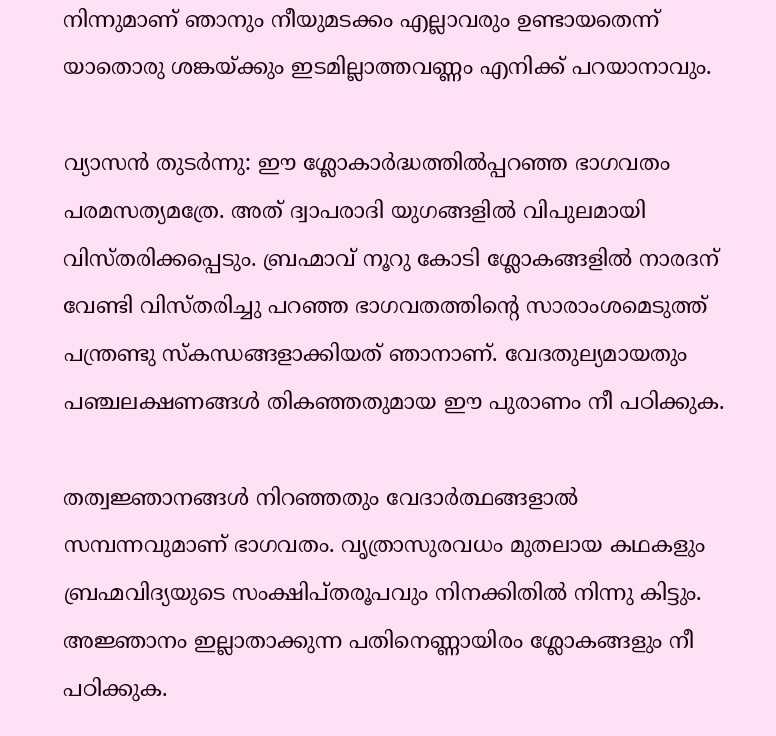നിന്നുമാണ് ഞാനും നീയുമടക്കം എല്ലാവരും ഉണ്ടായതെന്ന് യാതൊരു ശങ്കയ്‌ക്കും ഇടമില്ലാത്തവണ്ണം എനിക്ക് പറയാനാവും.

വ്യാസന്‍ തുടര്‍ന്നു: ഈ ശ്ലോകാര്‍ദ്ധത്തില്‍പ്പറഞ്ഞ ഭാഗവതം പരമസത്യമത്രേ. അത് ദ്വാപരാദി യുഗങ്ങളില്‍ വിപുലമായി വിസ്തരിക്കപ്പെടും. ബ്രഹ്മാവ് നൂറു കോടി ശ്ലോകങ്ങളില്‍ നാരദന് വേണ്ടി വിസ്തരിച്ചു പറഞ്ഞ ഭാഗവതത്തിന്റെ സാരാംശമെടുത്ത് പന്ത്രണ്ടു സ്‌കന്ധങ്ങളാക്കിയത് ഞാനാണ്. വേദതുല്യമായതും പഞ്ചലക്ഷണങ്ങള്‍ തികഞ്ഞതുമായ ഈ പുരാണം നീ പഠിക്കുക.

തത്വജ്ഞാനങ്ങള്‍ നിറഞ്ഞതും വേദാര്‍ത്ഥങ്ങളാല്‍ സമ്പന്നവുമാണ് ഭാഗവതം. വൃത്രാസുരവധം മുതലായ കഥകളും ബ്രഹ്മവിദ്യയുടെ സംക്ഷിപ്തരൂപവും നിനക്കിതില്‍ നിന്നു കിട്ടും. അജ്ഞാനം ഇല്ലാതാക്കുന്ന പതിനെണ്ണായിരം ശ്ലോകങ്ങളും നീ പഠിക്കുക.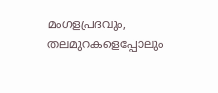മംഗളപ്രദവും, തലമുറകളെപ്പോലും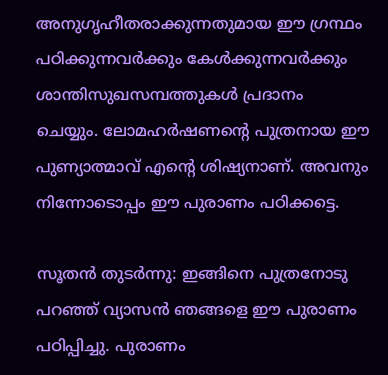അനുഗൃഹീതരാക്കുന്നതുമായ ഈ ഗ്രന്ഥം പഠിക്കുന്നവര്‍ക്കും കേള്‍ക്കുന്നവര്‍ക്കും ശാന്തിസുഖസമ്പത്തുകള്‍ പ്രദാനം ചെയ്യും. ലോമഹര്‍ഷണന്റെ പുത്രനായ ഈ പുണ്യാത്മാവ് എന്റെ ശിഷ്യനാണ്. അവനും നിന്നോടൊപ്പം ഈ പുരാണം പഠിക്കട്ടെ.

സൂതന്‍ തുടര്‍ന്നു: ഇങ്ങിനെ പുത്രനോടു പറഞ്ഞ് വ്യാസന്‍ ഞങ്ങളെ ഈ പുരാണം പഠിപ്പിച്ചു. പുരാണം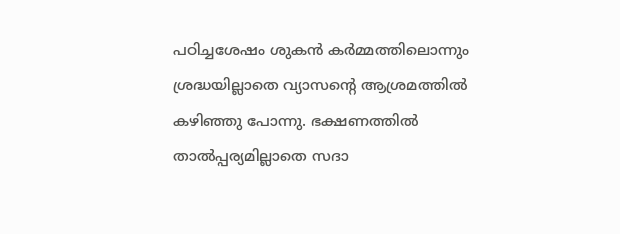പഠിച്ചശേഷം ശുകന്‍ കര്‍മ്മത്തിലൊന്നും ശ്രദ്ധയില്ലാതെ വ്യാസന്റെ ആശ്രമത്തില്‍ കഴിഞ്ഞു പോന്നു. ഭക്ഷണത്തില്‍ താല്‍പ്പര്യമില്ലാതെ സദാ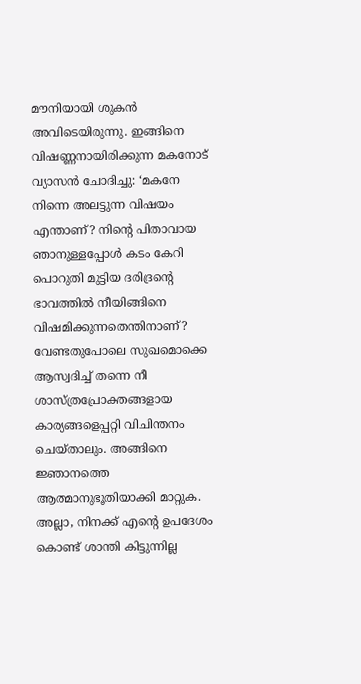മൗനിയായി ശുകന്‍ അവിടെയിരുന്നു. ഇങ്ങിനെ വിഷണ്ണനായിരിക്കുന്ന മകനോട് വ്യാസന്‍ ചോദിച്ചു: ‘മകനേ നിന്നെ അലട്ടുന്ന വിഷയം എന്താണ്? നിന്റെ പിതാവായ ഞാനുള്ളപ്പോള്‍ കടം കേറി പൊറുതി മുട്ടിയ ദരിദ്രന്റെ ഭാവത്തില്‍ നീയിങ്ങിനെ വിഷമിക്കുന്നതെന്തിനാണ്? വേണ്ടതുപോലെ സുഖമൊക്കെ ആസ്വദിച്ച് തന്നെ നീ ശാസ്ത്രപ്രോക്തങ്ങളായ കാര്യങ്ങളെപ്പറ്റി വിചിന്തനം ചെയ്താലും. അങ്ങിനെ ജ്ഞാനത്തെ ആത്മാനുഭൂതിയാക്കി മാറ്റുക. അല്ലാ, നിനക്ക് എന്റെ ഉപദേശം കൊണ്ട് ശാന്തി കിട്ടുന്നില്ല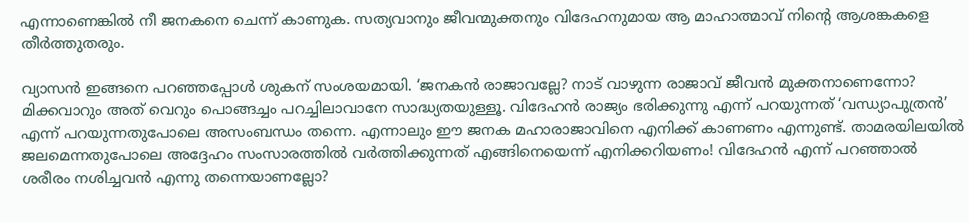എന്നാണെങ്കില്‍ നീ ജനകനെ ചെന്ന് കാണുക. സത്യവാനും ജീവന്മുക്തനും വിദേഹനുമായ ആ മാഹാത്മാവ് നിന്റെ ആശങ്കകളെ തീര്‍ത്തുതരും.

വ്യാസന്‍ ഇങ്ങനെ പറഞ്ഞപ്പോള്‍ ശുകന് സംശയമായി. ‘ജനകന്‍ രാജാവല്ലേ? നാട് വാഴുന്ന രാജാവ് ജീവന്‍ മുക്തനാണെന്നോ? മിക്കവാറും അത് വെറും പൊങ്ങച്ചം പറച്ചിലാവാനേ സാദ്ധ്യതയുള്ളൂ. വിദേഹന്‍ രാജ്യം ഭരിക്കുന്നു എന്ന് പറയുന്നത് ‘വന്ധ്യാപുത്രന്‍’ എന്ന് പറയുന്നതുപോലെ അസംബന്ധം തന്നെ. എന്നാലും ഈ ജനക മഹാരാജാവിനെ എനിക്ക് കാണണം എന്നുണ്ട്. താമരയിലയില്‍ ജലമെന്നതുപോലെ അദ്ദേഹം സംസാരത്തില്‍ വര്‍ത്തിക്കുന്നത് എങ്ങിനെയെന്ന് എനിക്കറിയണം! വിദേഹന്‍ എന്ന് പറഞ്ഞാല്‍ ശരീരം നശിച്ചവന്‍ എന്നു തന്നെയാണല്ലോ?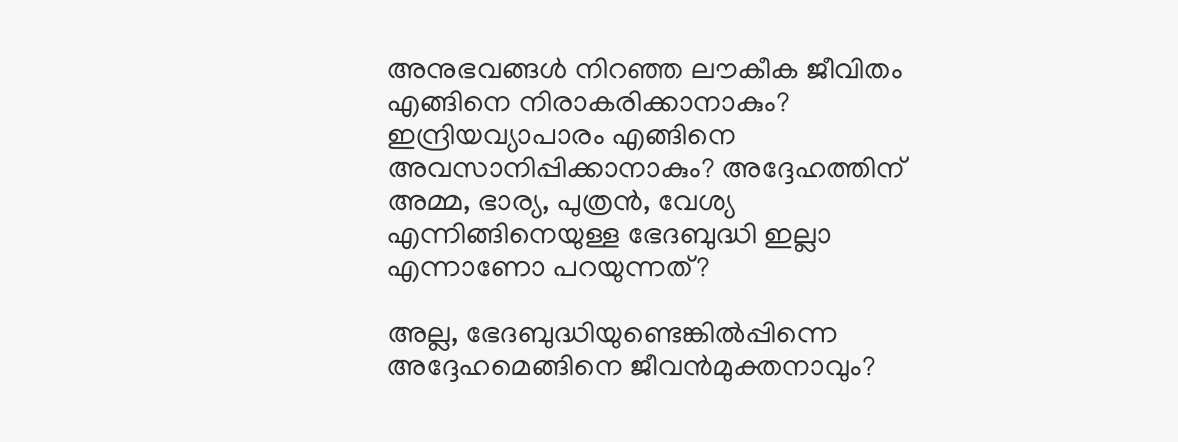അനുഭവങ്ങള്‍ നിറഞ്ഞ ലൗകീക ജീവിതം എങ്ങിനെ നിരാകരിക്കാനാകും? ഇന്ദ്രിയവ്യാപാരം എങ്ങിനെ അവസാനിപ്പിക്കാനാകും? അദ്ദേഹത്തിന് അമ്മ, ഭാര്യ, പുത്രന്‍, വേശ്യ എന്നിങ്ങിനെയുള്ള ഭേദബുദ്ധി ഇല്ലാ എന്നാണോ പറയുന്നത്?

അല്ല, ഭേദബുദ്ധിയുണ്ടെങ്കില്‍പ്പിന്നെ അദ്ദേഹമെങ്ങിനെ ജീവന്‍മുക്തനാവും?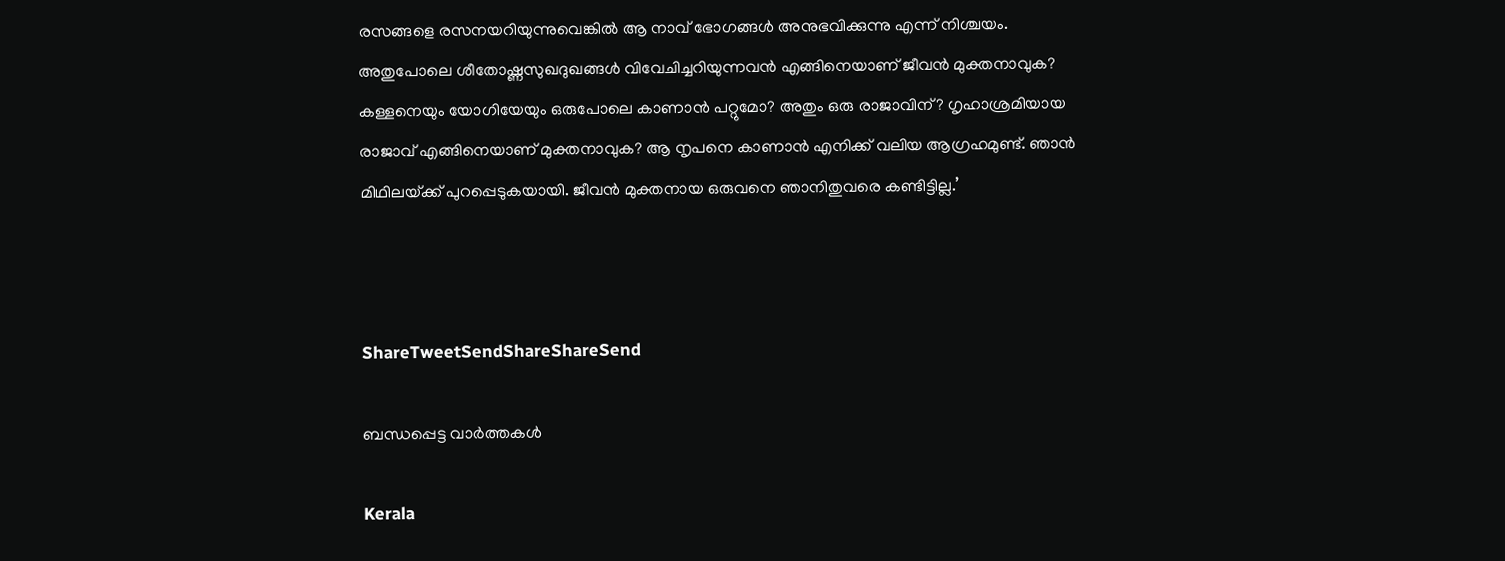രസങ്ങളെ രസനയറിയുന്നുവെങ്കില്‍ ആ നാവ് ഭോഗങ്ങള്‍ അനുഭവിക്കുന്നു എന്ന് നിശ്ചയം. അതുപോലെ ശീതോഷ്ണസുഖദുഖങ്ങള്‍ വിവേചിച്ചറിയുന്നവന്‍ എങ്ങിനെയാണ് ജീവന്‍ മുക്തനാവുക? കള്ളനെയും യോഗിയേയും ഒരുപോലെ കാണാന്‍ പറ്റുമോ? അതും ഒരു രാജാവിന്? ഗൃഹാശ്രമിയായ രാജാവ് എങ്ങിനെയാണ് മുക്തനാവുക? ആ നൃപനെ കാണാന്‍ എനിക്ക് വലിയ ആഗ്രഹമുണ്ട്. ഞാന്‍ മിഥിലയ്‌ക്ക് പുറപ്പെടുകയായി. ജീവന്‍ മുക്തനായ ഒരുവനെ ഞാനിതുവരെ കണ്ടിട്ടില്ല.’



ShareTweetSendShareShareSend

ബന്ധപ്പെട്ട വാര്‍ത്തകള്‍

Kerala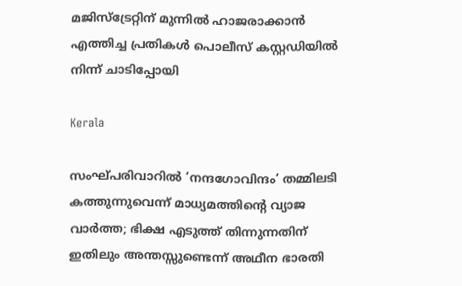മജിസ്‌ട്രേറ്റിന് മുന്നില്‍ ഹാജരാക്കാന്‍ എത്തിച്ച പ്രതികള്‍ പൊലീസ് കസ്റ്റഡിയില്‍ നിന്ന് ചാടിപ്പോയി

Kerala

സംഘ്പരിവാറിൽ ‘നന്ദഗോവിന്ദം’ തമ്മിലടി കത്തുന്നുവെന്ന് മാധ്യമത്തിന്റെ വ്യാജ വാർത്ത; ഭിക്ഷ എടുത്ത് തിന്നുന്നതിന് ഇതിലും അന്തസ്സുണ്ടെന്ന് അഥീന ഭാരതി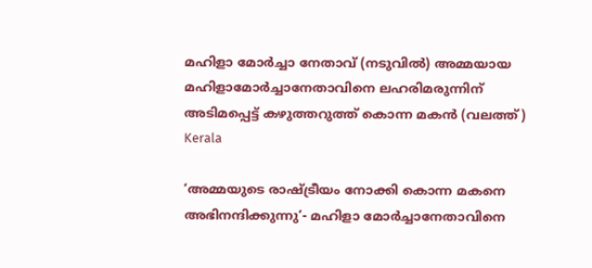മഹിളാ മോര്‍ച്ചാ നേതാവ് (നടുവില്‍) അമ്മയായ മഹിളാമോര്‍ച്ചാനേതാവിനെ ലഹരിമരുന്നിന് അടിമപ്പെട്ട് കഴുത്തറുത്ത് കൊന്ന മകന്‍ (വലത്ത്)
Kerala

‘അമ്മയുടെ രാഷ്‌ട്രീയം നോക്കി കൊന്ന മകനെ അഭിനന്ദിക്കുന്നു’- മഹിളാ മോര്‍ച്ചാനേതാവിനെ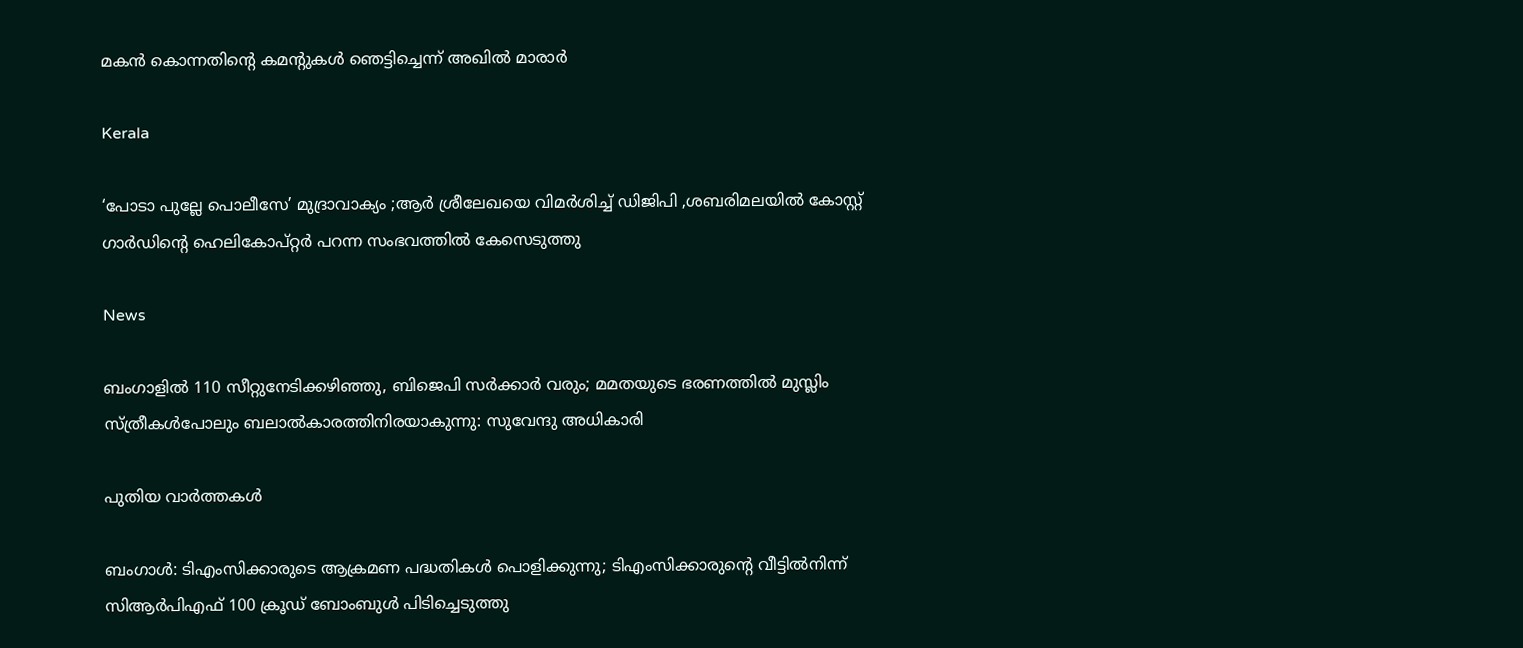മകന്‍ കൊന്നതിന്റെ കമന്‍റുകള്‍ ഞെട്ടിച്ചെന്ന് അഖില്‍ മാരാര്‍

Kerala

‘പോടാ പുല്ലേ പൊലീസേ’ മുദ്രാവാക്യം ;ആര്‍ ശ്രീലേഖയെ വിമര്‍ശിച്ച് ഡിജിപി ,ശബരിമലയില്‍ കോസ്റ്റ് ഗാര്‍ഡിന്റെ ഹെലികോപ്റ്റര്‍ പറന്ന സംഭവത്തില്‍ കേസെടുത്തു

News

ബംഗാളിൽ 110 സീറ്റുനേടിക്കഴിഞ്ഞു, ബിജെപി സർക്കാർ വരും; മമതയുടെ ഭരണത്തിൽ മുസ്ലിം സ്ത്രീകൾപോലും ബലാൽകാരത്തിനിരയാകുന്നു: സുവേന്ദു അധികാരി

പുതിയ വാര്‍ത്തകള്‍

ബംഗാൾ: ടിഎംസിക്കാരുടെ ആക്രമണ പദ്ധതികൾ പൊളിക്കുന്നു; ടിഎംസിക്കാരുന്റെ വീട്ടിൽനിന്ന് സിആർപിഎഫ് 100 ക്രൂഡ് ബോംബുൾ പിടിച്ചെടുത്തു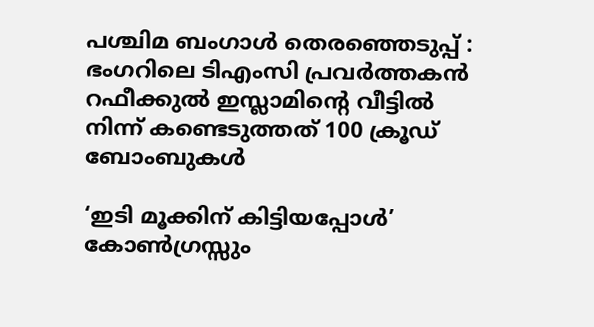പശ്ചിമ ബംഗാൾ തെരഞ്ഞെടുപ്പ് : ഭംഗറിലെ ടിഎംസി പ്രവർത്തകൻ റഫീക്കുൽ ഇസ്ലാമിന്റെ വീട്ടിൽ നിന്ന് കണ്ടെടുത്തത് 100 ക്രൂഡ് ബോംബുകൾ

‘ഇടി മൂക്കിന് കിട്ടിയപ്പോൾ’ കോൺഗ്രസ്സും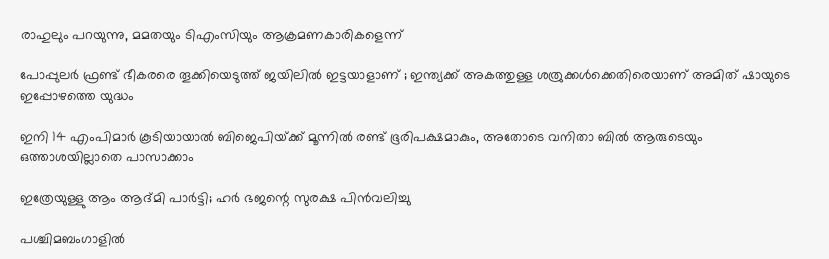രാഹുലും പറയുന്നു, മമതയും ടിഎംസിയും ആക്രമണകാരികളെന്ന്

പോപ്പുലർ ഫ്രണ്ട് ഭീകരരെ തൂക്കിയെടുത്ത് ജയിലിൽ ഇട്ടയാളാണ് ; ഇന്ത്യക്ക് അകത്തുള്ള ശത്രുക്കൾക്കെതിരെയാണ് അമിത് ഷായുടെ ഇപ്പോഴത്തെ യുദ്ധം

ഇനി 14 എംപിമാര്‍ കൂടിയായാല്‍ ബിജെപിയ്‌ക്ക് മൂന്നില്‍ രണ്ട് ഭൂരിപക്ഷമാകും, അതോടെ വനിതാ ബില്‍ ആരുടെയും ഒത്താശയില്ലാതെ പാസാക്കാം

ഇത്രേയുള്ളു ആം ആദ്മി പാർട്ടി; ഹർ ഭജന്റെ സുരക്ഷ പിൻവലിച്ചു

പശ്ചിമബംഗാളില്‍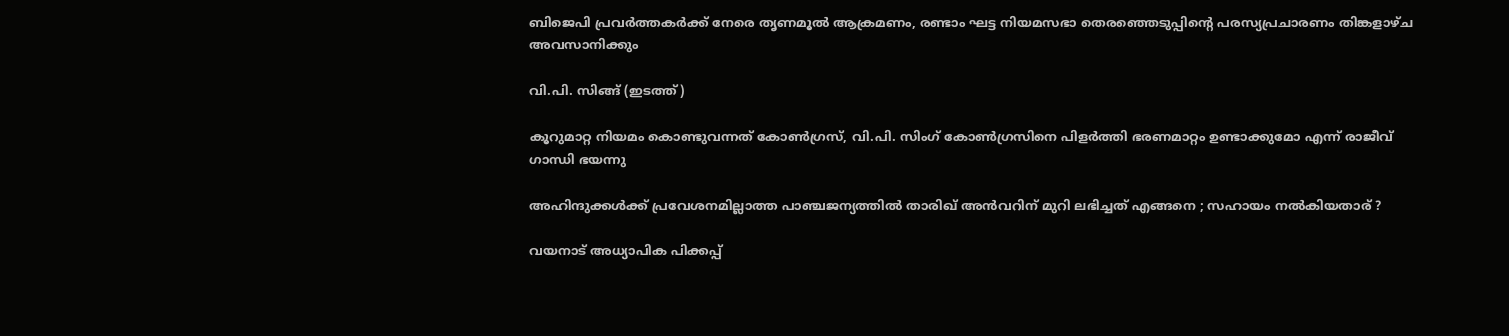ബിജെപി പ്രവര്‍ത്തകര്‍ക്ക് നേരെ തൃണമൂല്‍ ആക്രമണം, രണ്ടാം ഘട്ട നിയമസഭാ തെരഞ്ഞെടുപ്പിന്റെ പരസ്യപ്രചാരണം തിങ്കളാഴ്ച അവസാനിക്കും

വി.പി. സിങ്ങ് (ഇടത്ത്)

കൂറുമാറ്റ നിയമം കൊണ്ടുവന്നത് കോണ്‍ഗ്രസ്, വി.പി. സിംഗ് കോണ്‍ഗ്രസിനെ പിളര്‍ത്തി ഭരണമാറ്റം ഉണ്ടാക്കുമോ എന്ന് രാജീവ് ഗാന്ധി ഭയന്നു

അഹിന്ദുക്കൾക്ക് പ്രവേശനമില്ലാത്ത പാഞ്ചജന്യത്തിൽ താരിഖ് അൻവറിന് മുറി ലഭിച്ചത് എങ്ങനെ ; സഹായം നൽകിയതാര് ?

വയനാട് അധ്യാപിക പിക്കപ്പ്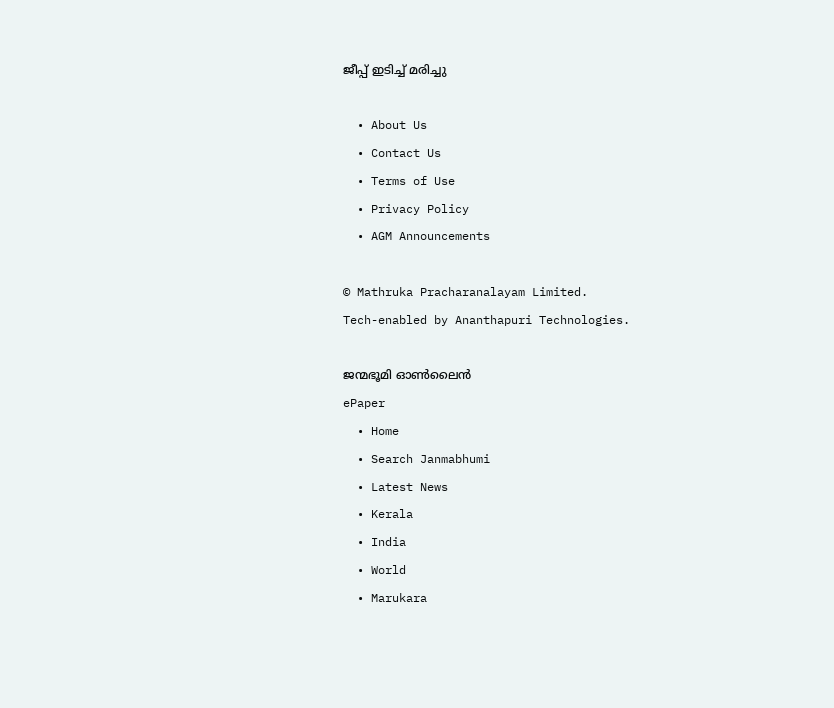ജീപ്പ് ഇടിച്ച് മരിച്ചു

  • About Us
  • Contact Us
  • Terms of Use
  • Privacy Policy
  • AGM Announcements

© Mathruka Pracharanalayam Limited.
Tech-enabled by Ananthapuri Technologies.

ജന്മഭൂമി ഓണ്‍ലൈന്‍
ePaper
  • Home
  • Search Janmabhumi
  • Latest News
  • Kerala
  • India
  • World
  • Marukara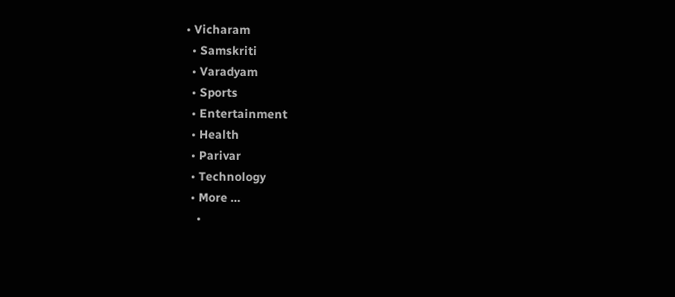• Vicharam
  • Samskriti
  • Varadyam
  • Sports
  • Entertainment
  • Health
  • Parivar
  • Technology
  • More …
    •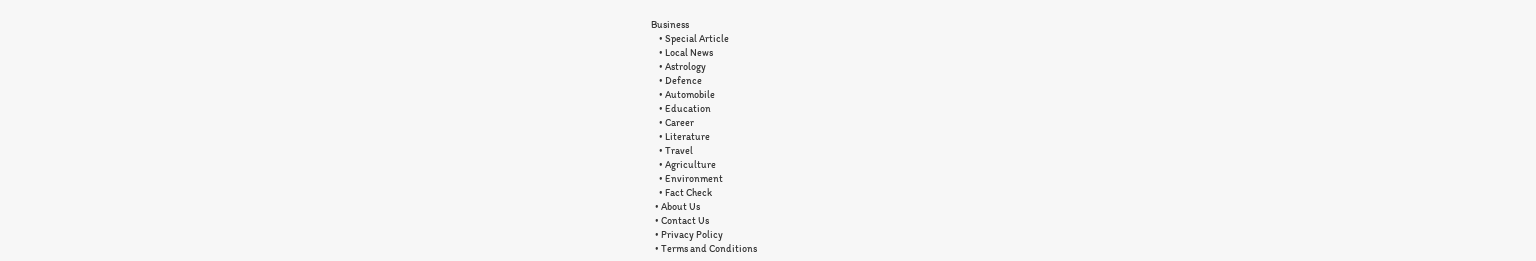Business
    • Special Article
    • Local News
    • Astrology
    • Defence
    • Automobile
    • Education
    • Career
    • Literature
    • Travel
    • Agriculture
    • Environment
    • Fact Check
  • About Us
  • Contact Us
  • Privacy Policy
  • Terms and Conditions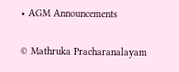• AGM Announcements

© Mathruka Pracharanalayam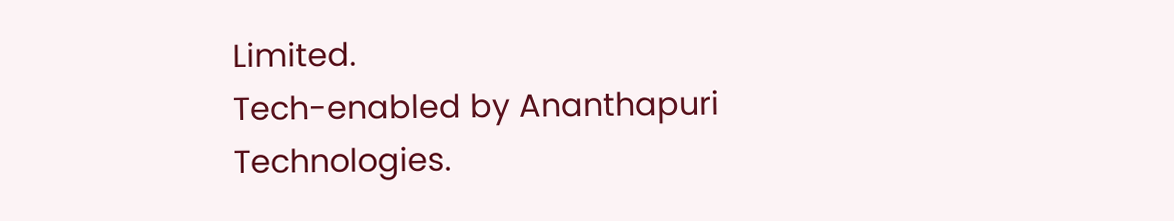Limited.
Tech-enabled by Ananthapuri Technologies.